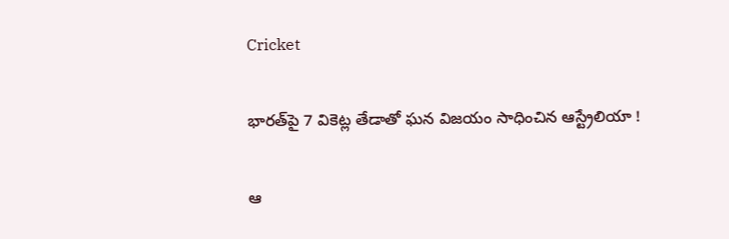Cricket

భారత్‌పై 7 వికెట్ల తేడాతో ఘన విజయం సాధించిన ఆస్ట్రేలియా !

ఆ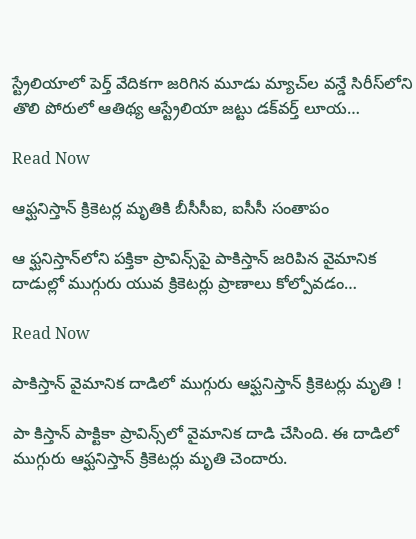స్ట్రేలియాలో పెర్త్ వేదికగా జరిగిన మూడు మ్యాచ్‌ల వన్డే సిరీస్‌లోని తొలి పోరులో ఆతిథ్య ఆస్ట్రేలియా జట్టు డక్‌వర్త్ లూయ…

Read Now

ఆఫ్ఘనిస్తాన్‌ క్రికెటర్ల మృతికి బీసీసీఐ, ఐసీసీ సంతాపం

ఆ ఫ్ఘనిస్తాన్‌లోని పక్తికా ప్రావిన్స్‌పై పాకిస్తాన్ జరిపిన వైమానిక దాడుల్లో ముగ్గురు యువ క్రికెటర్లు ప్రాణాలు కోల్పోవడం…

Read Now

పాకిస్తాన్ వైమానిక దాడిలో ముగ్గురు ఆఫ్ఘనిస్తాన్ క్రికెటర్లు మృతి !

పా కిస్తాన్ పాక్టికా ప్రావిన్స్‌లో వైమానిక దాడి చేసింది. ఈ దాడిలో ముగ్గురు ఆఫ్ఘనిస్తాన్ క్రికెటర్లు మృతి చెందారు.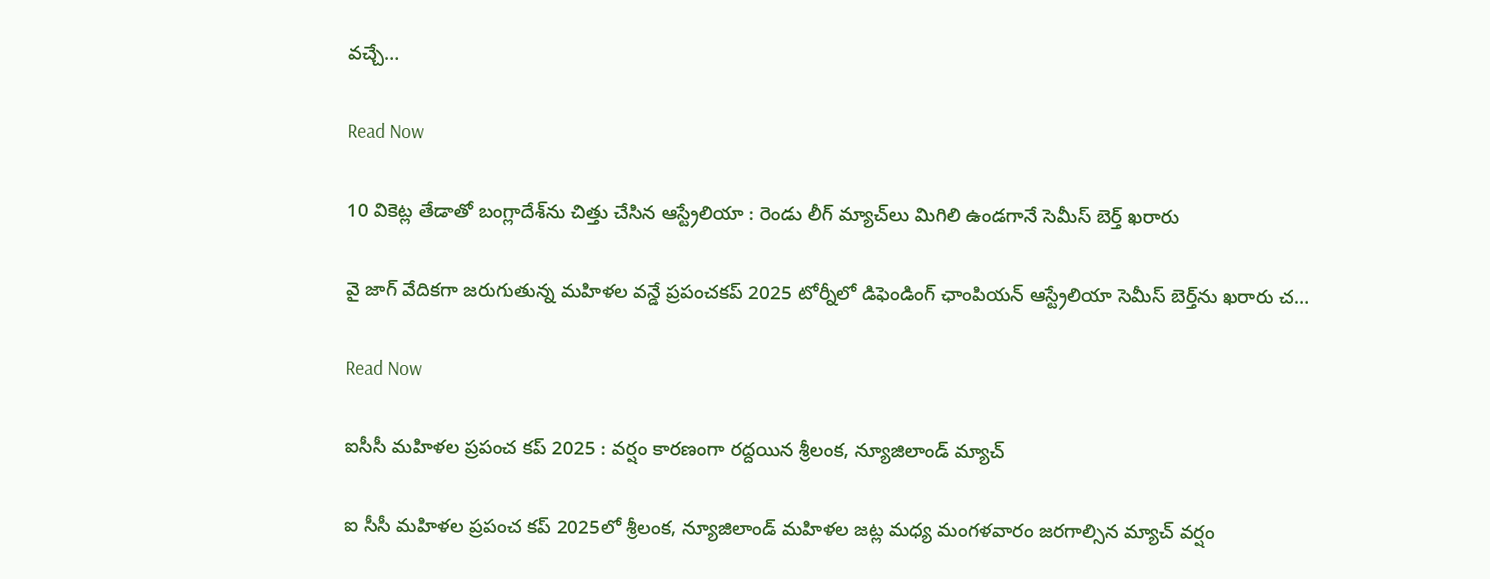వచ్చే…

Read Now

10 వికెట్ల తేడాతో బంగ్లాదేశ్‌ను చిత్తు చేసిన ఆస్ట్రేలియా : రెండు లీగ్ మ్యాచ్‌లు మిగిలి ఉండగానే సెమీస్ బెర్త్‌ ఖరారు

వై జాగ్ వేదికగా జరుగుతున్న మహిళల వన్డే ప్రపంచకప్ 2025 టోర్నీలో డిఫెండింగ్ ఛాంపియన్ ఆస్ట్రేలియా సెమీస్ బెర్త్‌ను ఖరారు చ…

Read Now

ఐసీసీ మహిళల ప్రపంచ కప్ 2025 : వర్షం కారణంగా రద్దయిన శ్రీలంక, న్యూజిలాండ్ మ్యాచ్

ఐ సీసీ మహిళల ప్రపంచ కప్ 2025లో శ్రీలంక, న్యూజిలాండ్ మహిళల జట్ల మధ్య మంగళవారం జరగాల్సిన మ్యాచ్ వర్షం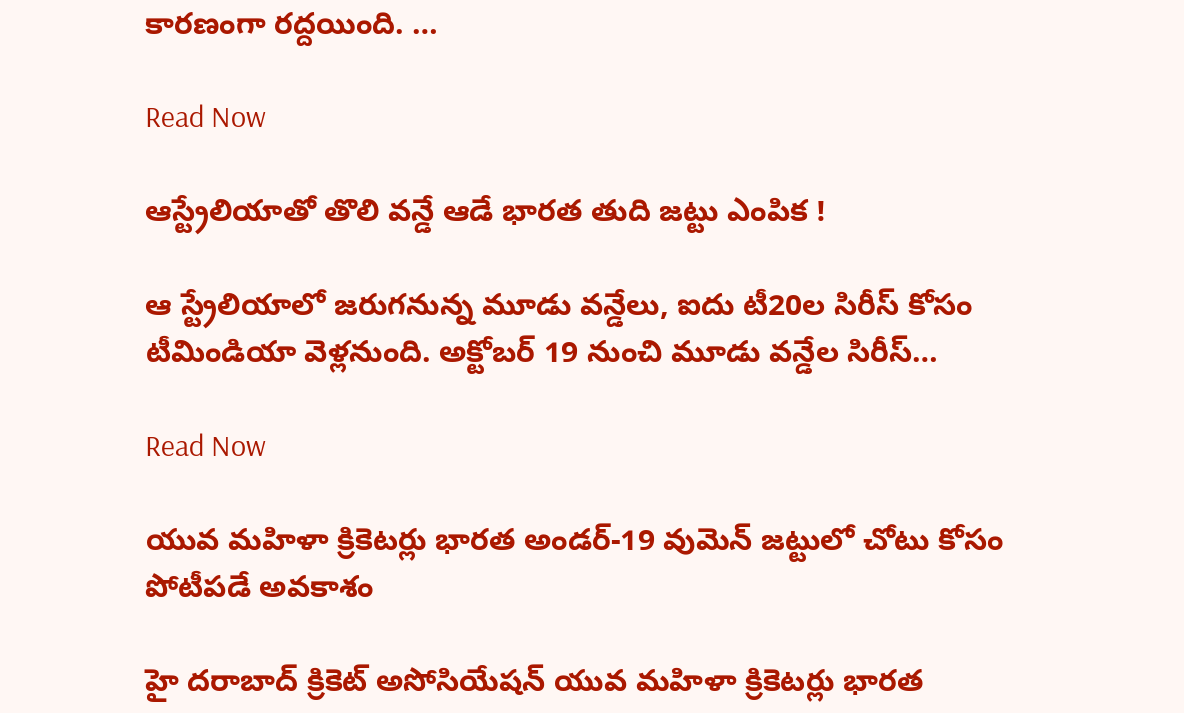కారణంగా రద్దయింది. …

Read Now

ఆస్ట్రేలియాతో తొలి వన్డే ఆడే భారత తుది జట్టు ఎంపిక !

ఆ స్ట్రేలియాలో జరుగనున్న మూడు వన్డేలు, ఐదు టీ20ల సిరీస్ కోసం టీమిండియా వెళ్లనుంది. అక్టోబర్ 19 నుంచి మూడు వన్డేల సిరీస్…

Read Now

యువ మహిళా క్రికెటర్లు భారత అండర్‌-19 వుమెన్‌ జట్టులో చోటు కోసం పోటీపడే అవకాశం

హై దరాబాద్‌ క్రికెట్‌ అసోసియేషన్‌ యువ మహిళా క్రికెటర్లు భారత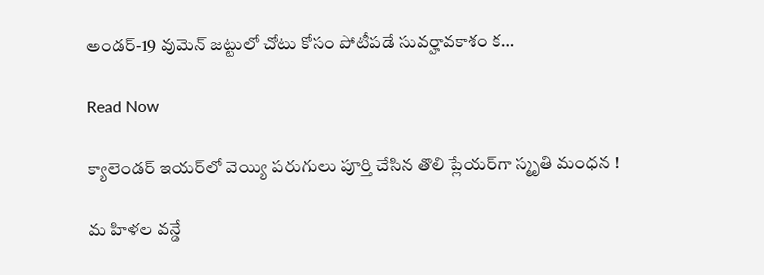అండర్‌-19 వుమెన్‌ జట్టులో చోటు కోసం పోటీపడే సువర్హావకాశం క…

Read Now

క్యాలెండర్‌ ఇయర్‌లో వెయ్యి పరుగులు పూర్తి చేసిన తొలి ప్లేయర్‌గా స్మృతి మంధన !

మ హిళల వన్డే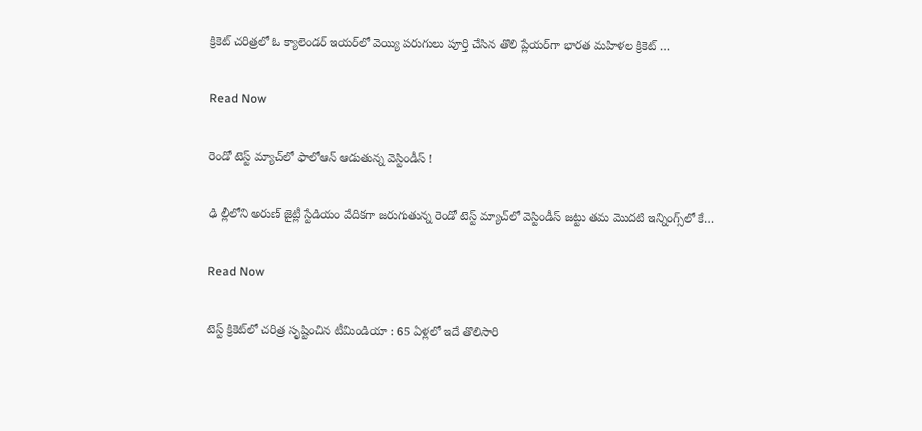క్రికెట్‌ చరిత్రలో ఓ క్యాలెండర్‌ ఇయర్‌లో వెయ్యి పరుగులు పూర్తి చేసిన తొలి ప్లేయర్‌గా భారత మహిళల క్రికెట్‌ …

Read Now

రెండో టెస్ట్ మ్యాచ్‌లో ఫాలోఆన్ ఆడుతున్న వెస్టిండీస్ !

ఢి ల్లీలోని అరుణ్ జైట్లీ స్టేడియం వేదికగా జరుగుతున్న రెండో టెస్ట్ మ్యాచ్‌లో వెస్టిండీస్ జట్టు తమ మొదటి ఇన్నింగ్స్‌లో కే…

Read Now

టెస్ట్ క్రికెట్‌లో చరిత్ర సృష్టించిన టీమిండియా : 65 ఏళ్లలో ఇదే తొలిసారి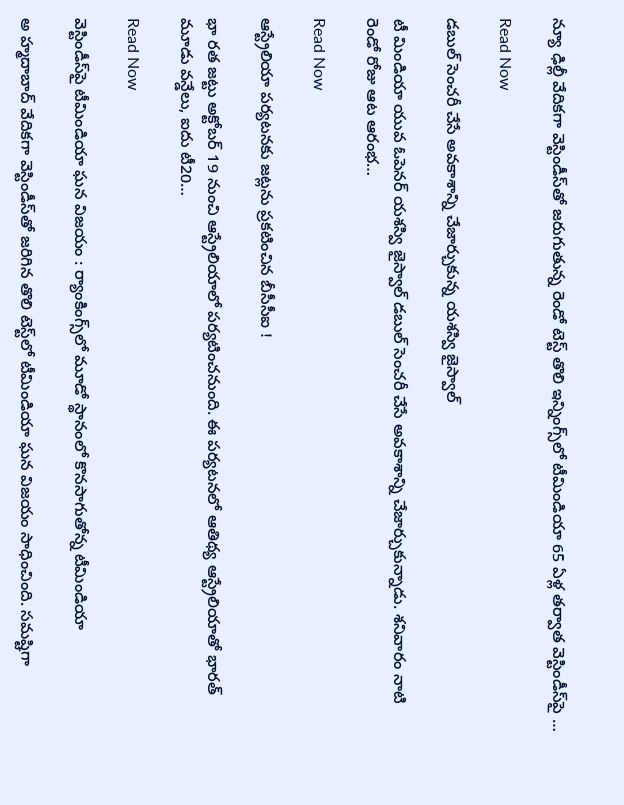న్యూ ఢిల్లీ వేదికగా వెస్టిండీస్‌తో జరుగుతున్న రెండో టెస్ట్‌ తొలి ఇన్నింగ్స్‌లో టీమిండియా 65 ఏళ్ల తర్వాత వెస్టిండీస్‌పై …

Read Now

డబుల్‌ సెంచరీ చేసే అవకాశాన్ని చేజార్చుకున్న యశస్వి జైస్వాల్‌

టీ మిండియా యువ ఓపెనర్‌ యశస్వి జైస్వాల్‌ డబుల్‌ సెంచరీ చేసే అవకాశాన్ని చేజార్చుకున్నాడు. శనివారం నాటి రెండో రోజు ఆట ఆరంభ…

Read Now

ఆస్ట్రేలియా పర్యటనకు జట్లను ప్రకటించిన బీసీసీఐ !

భా రత జట్టు అక్టోబర్ 19 నుంచి ఆస్ట్రేలియాలో పర్యటించనుంది. ఈ పర్యటనలో ఆతిథ్య ఆస్ట్రేలియాతో భారత్ మూడు వన్డేలు, ఐదు టీ20…

Read Now

వెస్టిండీస్‌పై టీమిండియా ఘన విజయం : ర్యాంకింగ్స్‌లో మూడో స్థానంలో కొనసాగుతోన్న టీమిండియా

అ హ్మదాబాద్ వేదికగా వెస్టిండీస్‌తో జరిగిన తొలి టెస్ట్‌లో టీమిండియా ఘన విజయం సాధించింది. సమష్టిగా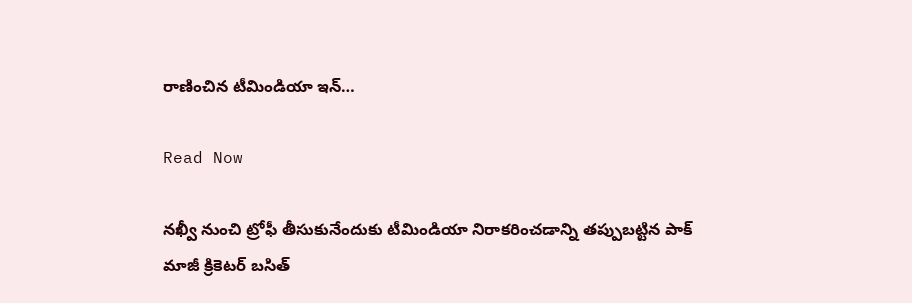రాణించిన టీమిండియా ఇన్…

Read Now

నఖ్వీ నుంచి ట్రోఫీ తీసుకునేందుకు టీమిండియా నిరాకరించడాన్ని తప్పుబట్టిన పాక్ మాజీ క్రికెటర్ బసిత్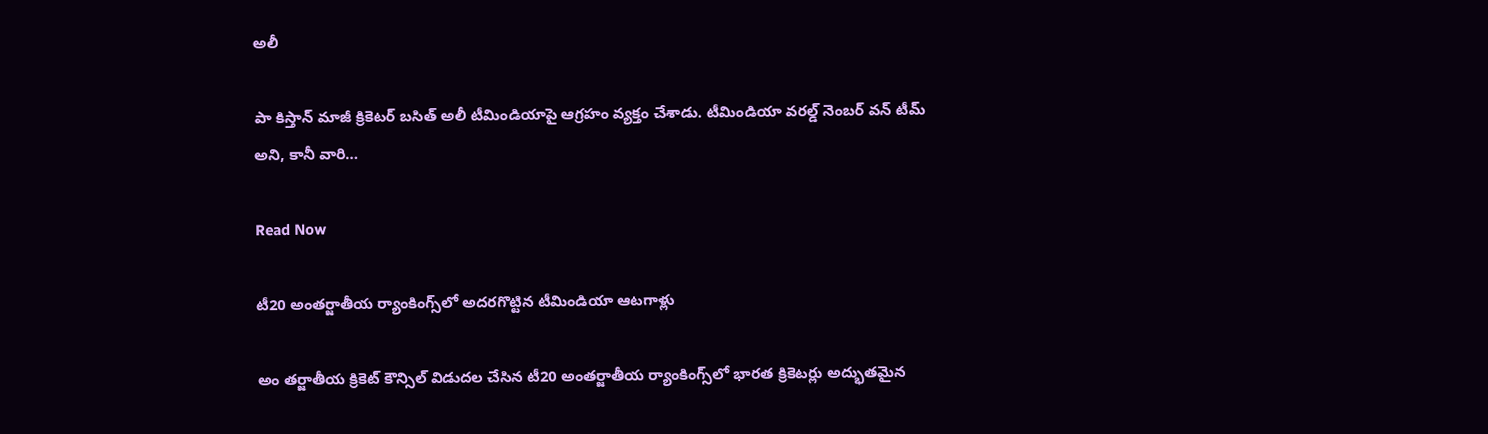అలీ

పా కిస్తాన్ మాజీ క్రికెటర్ బసిత్ అలీ టీమిండియాపై ఆగ్రహం వ్యక్తం చేశాడు. టీమిండియా వరల్డ్ నెంబర్ వన్ టీమ్ అని, కానీ వారి…

Read Now

టీ20 అంతర్జాతీయ ర్యాంకింగ్స్‌లో అదరగొట్టిన టీమిండియా ఆటగాళ్లు

అం తర్జాతీయ క్రికెట్ కౌన్సిల్ విడుదల చేసిన టీ20 అంతర్జాతీయ ర్యాంకింగ్స్‌లో భారత క్రికెటర్లు అద్భుతమైన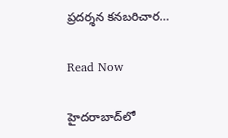ప్రదర్శన కనబరిచార…

Read Now

హైదరాబాద్‌లో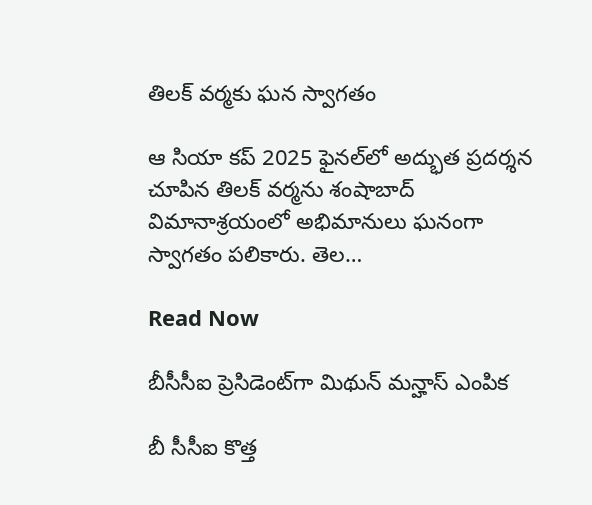తిలక్ వర్మకు ఘన స్వాగతం

ఆ సియా కప్ 2025 ఫైనల్‌లో అద్భుత ప్రదర్శన చూపిన తిలక్ వర్మను శంషాబాద్ విమానాశ్రయంలో అభిమానులు ఘనంగా స్వాగతం పలికారు. తెల…

Read Now

బీసీసీఐ ప్రెసిడెంట్‌గా మిథున్ మన్హాస్ ఎంపిక

బీ సీసీఐ కొత్త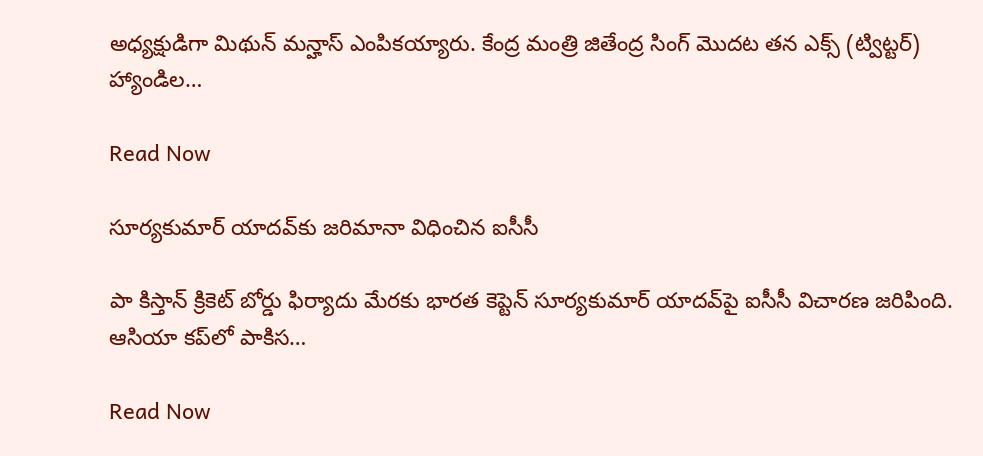అధ్యక్షుడిగా మిథున్ మన్హాస్ ఎంపికయ్యారు. కేంద్ర మంత్రి జితేంద్ర సింగ్ మొదట తన ఎక్స్ (ట్విట్టర్) హ్యాండిల…

Read Now

సూర్యకుమార్ యాదవ్‌కు జరిమానా విధించిన ఐసీసీ

పా కిస్తాన్ క్రికెట్ బోర్డు ఫిర్యాదు మేరకు భారత కెప్టెన్ సూర్యకుమార్ యాదవ్‌పై ఐసీసీ విచారణ జరిపింది. ఆసియా కప్‌లో పాకిస…

Read Now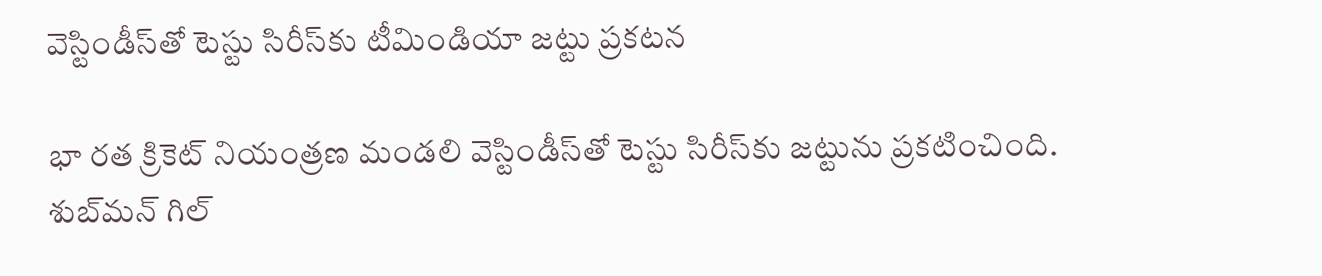వెస్టిండీస్‌తో టెస్టు సిరీస్‌కు టీమిండియా జట్టు ప్రకటన

భా రత క్రికెట్‌ నియంత్రణ మండలి వెస్టిండీస్‌తో టెస్టు సిరీస్‌కు జట్టును ప్రకటించింది. శుబ్‌మన్‌ గిల్‌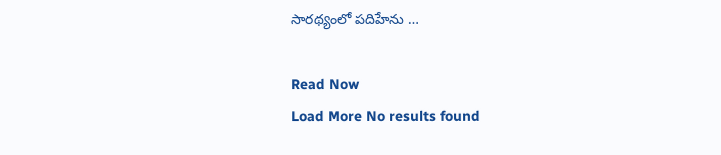సారథ్యంలో పదిహేను …

Read Now
Load More No results found